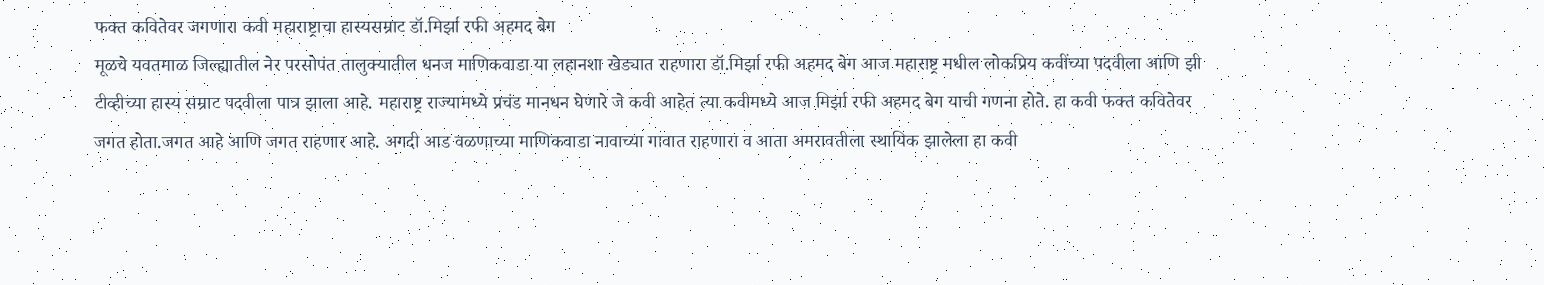फक्त कवितेवर जगणारा कवी महाराष्ट्राचा हास्यसम्राट डॉ.मिर्झा रफी अहमद बेग
मूळचे यवतमाळ जिल्ह्यातील नेर परसोपंत तालुक्यातील धनज माणिकवाडा या लहानशा खेड्यात राहणारा डॉ.मिर्झा रफी अहमद बेग आज महाराष्ट्र मधील लोकप्रिय कवींच्या पदवीला आणि झी टीव्हीच्या हास्य सम्राट पदवीला पात्र झाला आहे. महाराष्ट्र राज्यामध्ये प्रचंड मानधन घेणारे जे कवी आहेत त्या कवीमध्ये आज मिर्झा रफी अहमद बेग याची गणना होते. हा कवी फक्त कवितेवर जगत होता.जगत आहे आणि जगत राहणार आहे. अगदी आड वळणाच्या माणिकवाडा नावाच्या गावात राहणारा व आता अमरावतीला स्थायिक झालेला हा कवी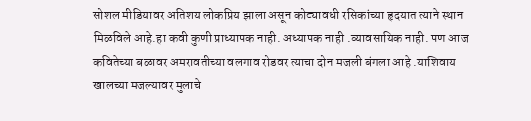सोशल मीडियावर अतिशय लोकप्रिय झाला असून कोट्यावधी रसिकांच्या हृदयात त्याने स्थान मिळविले आहे.हा कवी कुणी प्राध्यापक नाही. अध्यापक नाही .व्यावसायिक नाही. पण आज कवितेच्या बळावर अमरावतीच्या वलगाव रोडवर त्याचा दोन मजली बंगला आहे .याशिवाय खालच्या मजल्यावर मुलाचे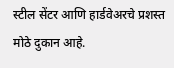स्टील सेंटर आणि हार्डवेअरचे प्रशस्त मोठे दुकान आहे.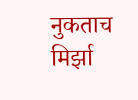नुकताच मिर्झा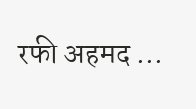रफी अहमद ...